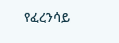የፈረንሳይ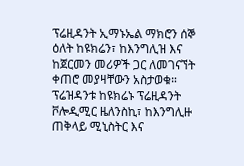ፕሬዚዳንት ኢማኑኤል ማክሮን ሰኞ ዕለት ከዩክሬን፣ ከእንግሊዝ እና ከጀርመን መሪዎች ጋር ለመገናኘት ቀጠሮ መያዛቸውን አስታወቁ።
ፕሬዝዳንቱ ከዩክሬኑ ፕሬዚዳንት ቮሎዲሚር ዜለንስኪ፣ ከእንግሊዙ ጠቅላይ ሚኒስትር እና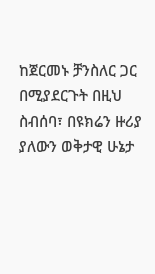ከጀርመኑ ቻንስለር ጋር በሚያደርጉት በዚህ ስብሰባ፣ በዩክሬን ዙሪያ ያለውን ወቅታዊ ሁኔታ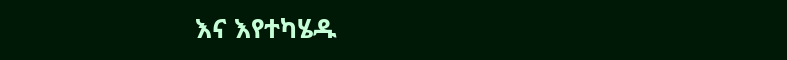እና እየተካሄዱ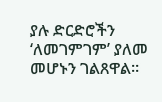ያሉ ድርድሮችን ‘ለመገምገም’ ያለመ መሆኑን ገልጸዋል።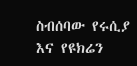ስብሰባው የሩሲያ እና የዩክሬን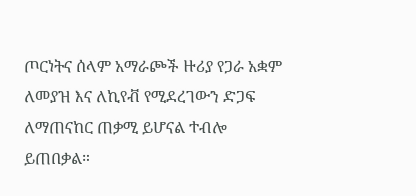ጦርነትና ሰላም አማራጮች ዙሪያ የጋራ አቋም ለመያዝ እና ለኪየቭ የሚደረገውን ድጋፍ ለማጠናከር ጠቃሚ ይሆናል ተብሎ ይጠበቃል።